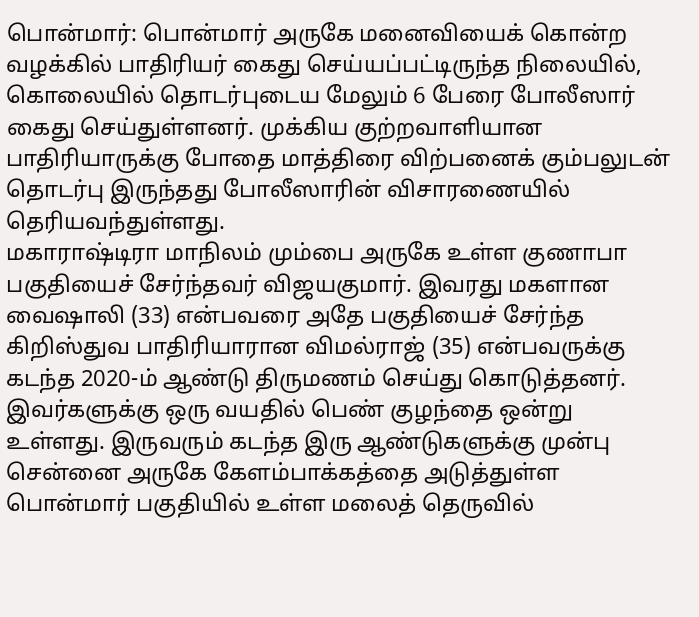பொன்மார்: பொன்மார் அருகே மனைவியைக் கொன்ற வழக்கில் பாதிரியர் கைது செய்யப்பட்டிருந்த நிலையில், கொலையில் தொடர்புடைய மேலும் 6 பேரை போலீஸார் கைது செய்துள்ளனர். முக்கிய குற்றவாளியான பாதிரியாருக்கு போதை மாத்திரை விற்பனைக் கும்பலுடன் தொடர்பு இருந்தது போலீஸாரின் விசாரணையில் தெரியவந்துள்ளது.
மகாராஷ்டிரா மாநிலம் மும்பை அருகே உள்ள குணாபா பகுதியைச் சேர்ந்தவர் விஜயகுமார். இவரது மகளான வைஷாலி (33) என்பவரை அதே பகுதியைச் சேர்ந்த கிறிஸ்துவ பாதிரியாரான விமல்ராஜ் (35) என்பவருக்கு கடந்த 2020-ம் ஆண்டு திருமணம் செய்து கொடுத்தனர். இவர்களுக்கு ஒரு வயதில் பெண் குழந்தை ஒன்று உள்ளது. இருவரும் கடந்த இரு ஆண்டுகளுக்கு முன்பு சென்னை அருகே கேளம்பாக்கத்தை அடுத்துள்ள பொன்மார் பகுதியில் உள்ள மலைத் தெருவில்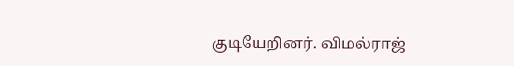குடியேறினர். விமல்ராஜ்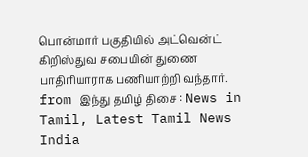பொன்மார் பகுதியில் அட்வென்ட் கிறிஸ்துவ சபையின் துணை பாதிரியாராக பணியாற்றி வந்தார்.
from இந்து தமிழ் திசை : News in Tamil, Latest Tamil News India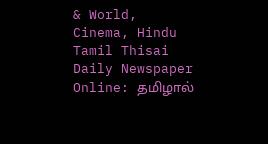& World, Cinema, Hindu Tamil Thisai Daily Newspaper Online: தமிழால்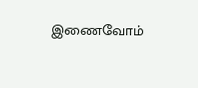இணைவோம்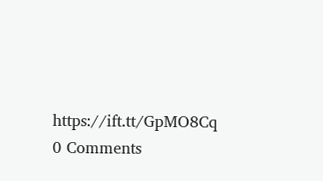https://ift.tt/GpMO8Cq
0 Comments